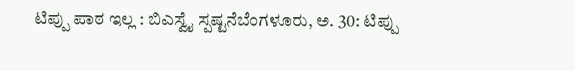ಟಿಪ್ಪು ಪಾಠ ಇಲ್ಲ : ಬಿಎಸ್ವೈ ಸ್ಪಷ್ಟನೆಬೆಂಗಳೂರು, ಅ. 30: ಟಿಪ್ಪು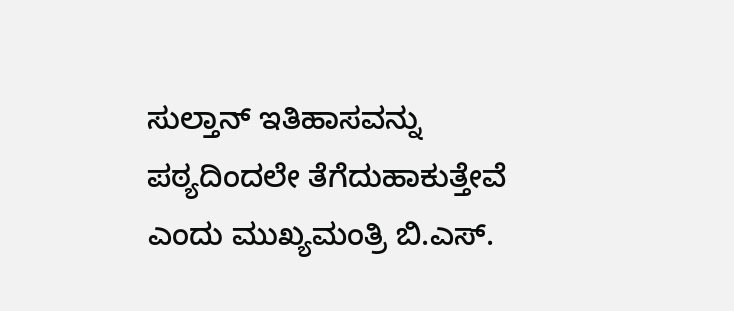ಸುಲ್ತಾನ್ ಇತಿಹಾಸವನ್ನು ಪಠ್ಯದಿಂದಲೇ ತೆಗೆದುಹಾಕುತ್ತೇವೆ ಎಂದು ಮುಖ್ಯಮಂತ್ರಿ ಬಿ.ಎಸ್.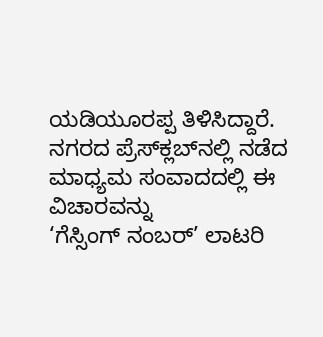ಯಡಿಯೂರಪ್ಪ ತಿಳಿಸಿದ್ದಾರೆ. ನಗರದ ಪ್ರೆಸ್‍ಕ್ಲಬ್‍ನಲ್ಲಿ ನಡೆದ ಮಾಧ್ಯಮ ಸಂವಾದದಲ್ಲಿ ಈ ವಿಚಾರವನ್ನು
‘ಗೆಸ್ಸಿಂಗ್ ನಂಬರ್’ ಲಾಟರಿ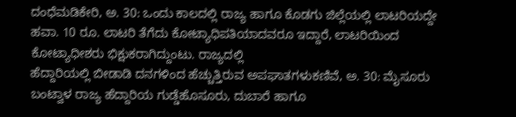ದಂಧೆಮಡಿಕೇರಿ, ಅ. 30: ಒಂದು ಕಾಲದಲ್ಲಿ ರಾಜ್ಯ ಹಾಗೂ ಕೊಡಗು ಜಿಲ್ಲೆಯಲ್ಲಿ ಲಾಟರಿಯದ್ದೇ ಹವಾ. 10 ರೂ. ಲಾಟರಿ ತೆಗೆದು ಕೋಟ್ಯಾಧಿಪತಿಯಾದವರೂ ಇದ್ದಾರೆ, ಲಾಟರಿಯಿಂದ ಕೋಟ್ಯಾಧೀಶರು ಭಿಕ್ಷುಕರಾಗಿದ್ದುಂಟು. ರಾಜ್ಯದಲ್ಲಿ
ಹೆದ್ದಾರಿಯಲ್ಲಿ ಬೀಡಾಡಿ ದನಗಳಿಂದ ಹೆಚ್ಚುತ್ತಿರುವ ಅಪಘಾತಗಳುಕಣಿವೆ, ಅ. 30: ಮೈಸೂರು ಬಂಟ್ವಾಳ ರಾಜ್ಯ ಹೆದ್ದಾರಿಯ ಗುಡ್ಡೆಹೊಸೂರು, ದುಬಾರೆ ಹಾಗೂ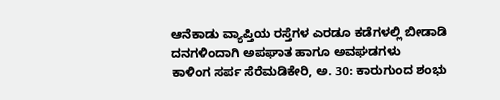ಆನೆಕಾಡು ವ್ಯಾಪ್ತಿಯ ರಸ್ತೆಗಳ ಎರಡೂ ಕಡೆಗಳಲ್ಲಿ ಬೀಡಾಡಿ ದನಗಳಿಂದಾಗಿ ಅಪಘಾತ ಹಾಗೂ ಅವಘಡಗಳು
ಕಾಳಿಂಗ ಸರ್ಪ ಸೆರೆಮಡಿಕೇರಿ, ಅ. 30: ಕಾರುಗುಂದ ಶಂಭು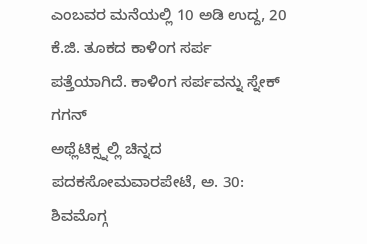ಎಂಬವರ ಮನೆಯಲ್ಲಿ 10 ಅಡಿ ಉದ್ದ, 20 ಕೆ.ಜಿ. ತೂಕದ ಕಾಳಿಂಗ ಸರ್ಪ ಪತ್ತೆಯಾಗಿದೆ. ಕಾಳಿಂಗ ಸರ್ಪವನ್ನು ಸ್ನೇಕ್ ಗಗನ್
ಅಥ್ಲೆಟಿಕ್ಸ್ನಲ್ಲಿ ಚಿನ್ನದ ಪದಕಸೋಮವಾರಪೇಟೆ, ಅ. 30: ಶಿವಮೊಗ್ಗ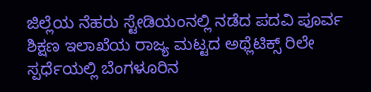ಜಿಲ್ಲೆಯ ನೆಹರು ಸ್ಟೇಡಿಯಂನಲ್ಲಿ ನಡೆದ ಪದವಿ ಪೂರ್ವ ಶಿಕ್ಷಣ ಇಲಾಖೆಯ ರಾಜ್ಯ ಮಟ್ಟದ ಅಥ್ಲೆಟಿಕ್ಸ್ ರಿಲೇ ಸ್ಪರ್ಧೆಯಲ್ಲಿ ಬೆಂಗಳೂರಿನ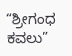“ಶ್ರೀಗಂಧ ಕವಲು”